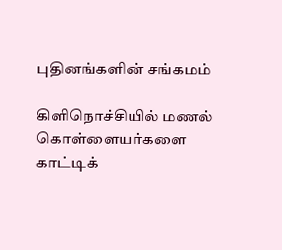புதினங்களின் சங்கமம்

கிளிநொச்சியில் மணல் கொள்ளையர்களை காட்டிக்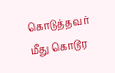கொடுத்தவர் மீது கொடூர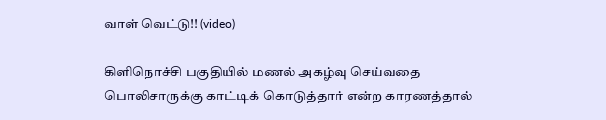வாள் வெட்டு!! (video)

கிளிநொச்சி பகுதியில் மணல் அகழ்வு செய்வதை பொலிசாருக்கு காட்டிக் கொடுத்தார் என்ற காரணத்தால்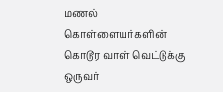மணல் கொள்ளையர்களின் கொடூர வாள் வெட்டுக்கு ஒருவர்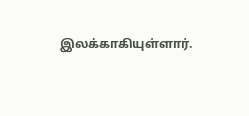இலக்காகியுள்ளார்.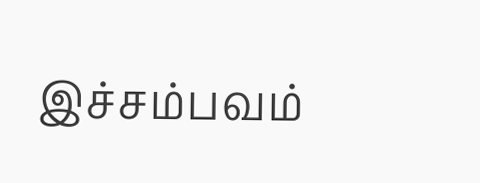இச்சம்பவம்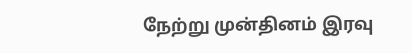நேற்று முன்தினம் இரவு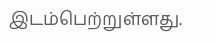இடம்பெற்றுள்ளது.